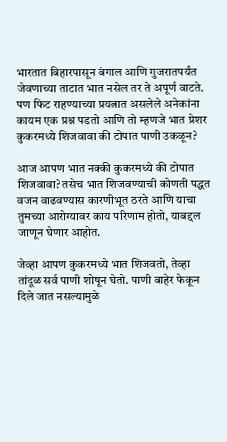भारतात बिहारपासून बंगाल आणि गुजरातपर्यंत जेवणाच्या ताटात भात नसेल तर ते अपूर्ण वाटते. पण फिट राहण्याच्या प्रयत्नात असलेले अनेकांना कायम एक प्रश्न पडतो आणि तो म्हणजे भात प्रेशर कुकरमध्ये शिजवावा की टोपात पाणी उकळून?

आज आपण भात नक्की कुकरमध्ये की टोपात शिजवावा? तसेच भात शिजवण्याची कोणती पद्धत वजन वाढवण्यास कारणीभूत ठरते आणि याचा तुमच्या आरोग्यावर काय परिणाम होतो, याबद्दल जाणून घेणार आहोत.

जेव्हा आपण कुकरमध्ये भात शिजवतो, तेव्हा तांदूळ सर्व पाणी शोषून घेतो. पाणी बाहेर फेकून दिले जात नसल्यामुळे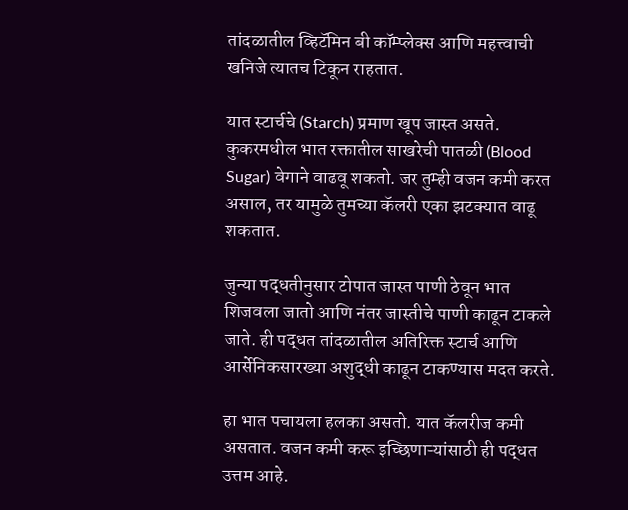तांदळातील व्हिटॅमिन बी कॉम्प्लेक्स आणि महत्त्वाची खनिजे त्यातच टिकून राहतात.

यात स्टार्चचे (Starch) प्रमाण खूप जास्त असते. कुकरमधील भात रक्तातील साखरेची पातळी (Blood Sugar) वेगाने वाढवू शकतो. जर तुम्ही वजन कमी करत असाल, तर यामुळे तुमच्या कॅलरी एका झटक्यात वाढू शकतात.

जुन्या पद्धतीनुसार टोपात जास्त पाणी ठेवून भात शिजवला जातो आणि नंतर जास्तीचे पाणी काढून टाकले जाते. ही पद्धत तांदळातील अतिरिक्त स्टार्च आणि आर्सेनिकसारख्या अशुद्धी काढून टाकण्यास मदत करते.

हा भात पचायला हलका असतो. यात कॅलरीज कमी असतात. वजन कमी करू इच्छिणाऱ्यांसाठी ही पद्धत उत्तम आहे.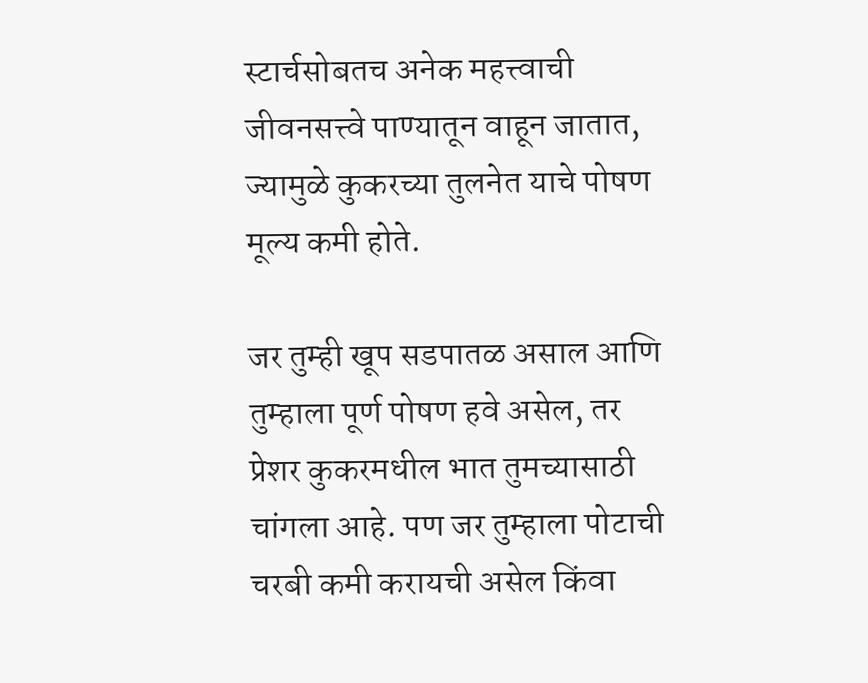स्टार्चसोबतच अनेक महत्त्वाची जीवनसत्त्वे पाण्यातून वाहून जातात, ज्यामुळे कुकरच्या तुलनेत याचे पोषण मूल्य कमी होते.

जर तुम्ही खूप सडपातळ असाल आणि तुम्हाला पूर्ण पोषण हवे असेल, तर प्रेशर कुकरमधील भात तुमच्यासाठी चांगला आहे. पण जर तुम्हाला पोटाची चरबी कमी करायची असेल किंवा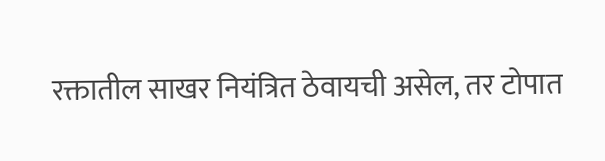रक्तातील साखर नियंत्रित ठेवायची असेल, तर टोपात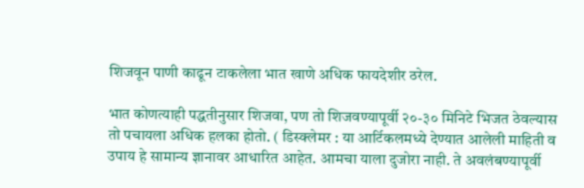शिजवून पाणी काढून टाकलेला भात खाणे अधिक फायदेशीर ठरेल.

भात कोणत्याही पद्धतीनुसार शिजवा, पण तो शिजवण्यापूर्वी २०-३० मिनिटे भिजत ठेवल्यास तो पचायला अधिक हलका होतो. ( डिस्क्लेमर : या आर्टिकलमध्ये देण्यात आलेली माहिती व उपाय हे सामान्य ज्ञानावर आधारित आहेत. आमचा याला दुजोरा नाही. ते अवलंबण्यापूर्वी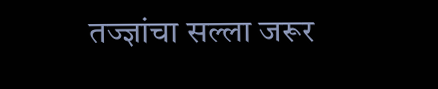तज्ज्ञांचा सल्ला जरूर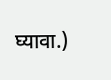घ्यावा.)